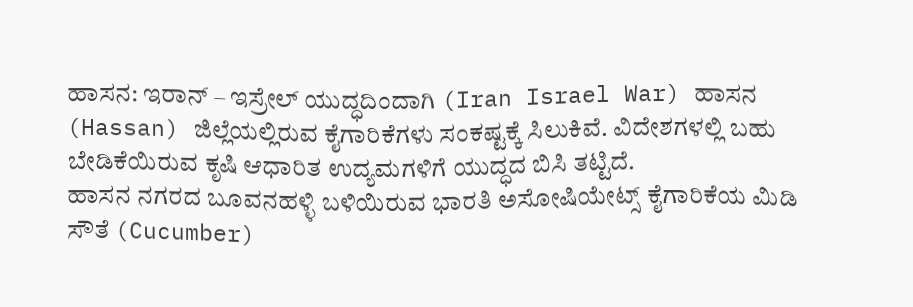ಹಾಸನ: ಇರಾನ್ – ಇಸ್ರೇಲ್ ಯುದ್ಧದಿಂದಾಗಿ (Iran Israel War) ಹಾಸನ (Hassan) ಜಿಲ್ಲೆಯಲ್ಲಿರುವ ಕೈಗಾರಿಕೆಗಳು ಸಂಕಷ್ಟಕ್ಕೆ ಸಿಲುಕಿವೆ. ವಿದೇಶಗಳಲ್ಲಿ ಬಹು ಬೇಡಿಕೆಯಿರುವ ಕೃಷಿ ಆಧಾರಿತ ಉದ್ಯಮಗಳಿಗೆ ಯುದ್ಧದ ಬಿಸಿ ತಟ್ಟಿದೆ.
ಹಾಸನ ನಗರದ ಬೂವನಹಳ್ಳಿ ಬಳಿಯಿರುವ ಭಾರತಿ ಅಸೋಷಿಯೇಟ್ಸ್ ಕೈಗಾರಿಕೆಯ ಮಿಡಿ ಸೌತೆ (Cucumber)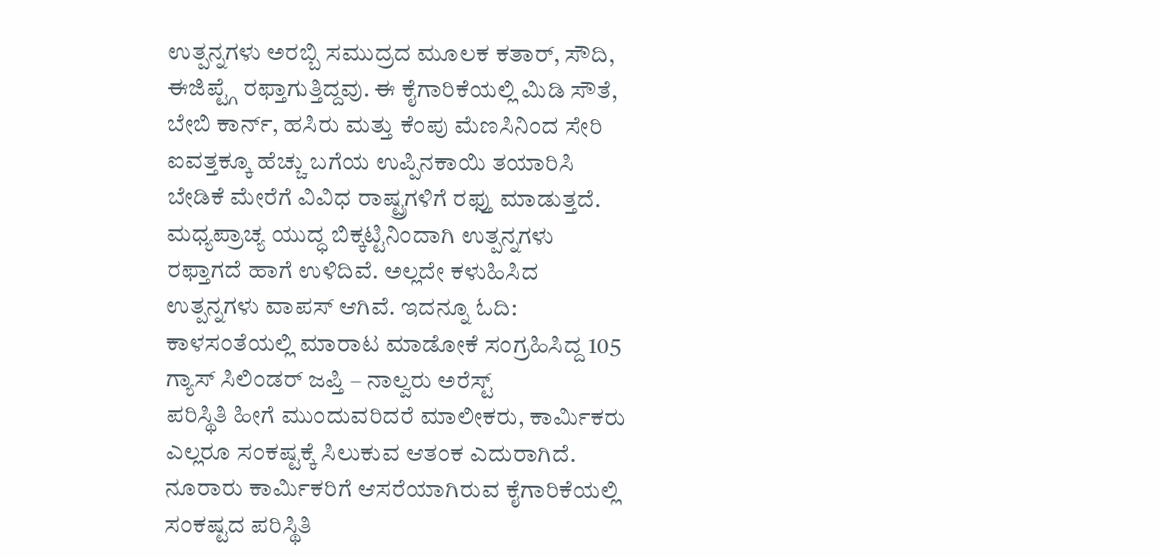ಉತ್ಪನ್ನಗಳು ಅರಬ್ಬಿ ಸಮುದ್ರದ ಮೂಲಕ ಕತಾರ್, ಸೌದಿ, ಈಜಿಪ್ಟ್ಗೆ ರಫ್ತಾಗುತ್ತಿದ್ದವು. ಈ ಕೈಗಾರಿಕೆಯಲ್ಲಿ ಮಿಡಿ ಸೌತೆ, ಬೇಬಿ ಕಾರ್ನ್, ಹಸಿರು ಮತ್ತು ಕೆಂಪು ಮೆಣಸಿನಿಂದ ಸೇರಿ ಐವತ್ತಕ್ಕೂ ಹೆಚ್ಚು ಬಗೆಯ ಉಪ್ಪಿನಕಾಯಿ ತಯಾರಿಸಿ ಬೇಡಿಕೆ ಮೇರೆಗೆ ವಿವಿಧ ರಾಷ್ಟ್ರಗಳಿಗೆ ರಫ್ತು ಮಾಡುತ್ತದೆ. ಮಧ್ಯಪ್ರಾಚ್ಯ ಯುದ್ಧ ಬಿಕ್ಕಟ್ಟಿನಿಂದಾಗಿ ಉತ್ಪನ್ನಗಳು ರಫ್ತಾಗದೆ ಹಾಗೆ ಉಳಿದಿವೆ. ಅಲ್ಲದೇ ಕಳುಹಿಸಿದ ಉತ್ಪನ್ನಗಳು ವಾಪಸ್ ಆಗಿವೆ. ಇದನ್ನೂ ಓದಿ: ಕಾಳಸಂತೆಯಲ್ಲಿ ಮಾರಾಟ ಮಾಡೋಕೆ ಸಂಗ್ರಹಿಸಿದ್ದ 105 ಗ್ಯಾಸ್ ಸಿಲಿಂಡರ್ ಜಪ್ತಿ – ನಾಲ್ವರು ಅರೆಸ್ಟ್
ಪರಿಸ್ಥಿತಿ ಹೀಗೆ ಮುಂದುವರಿದರೆ ಮಾಲೀಕರು, ಕಾರ್ಮಿಕರು ಎಲ್ಲರೂ ಸಂಕಷ್ಟಕ್ಕೆ ಸಿಲುಕುವ ಆತಂಕ ಎದುರಾಗಿದೆ. ನೂರಾರು ಕಾರ್ಮಿಕರಿಗೆ ಆಸರೆಯಾಗಿರುವ ಕೈಗಾರಿಕೆಯಲ್ಲಿ ಸಂಕಷ್ಟದ ಪರಿಸ್ಥಿತಿ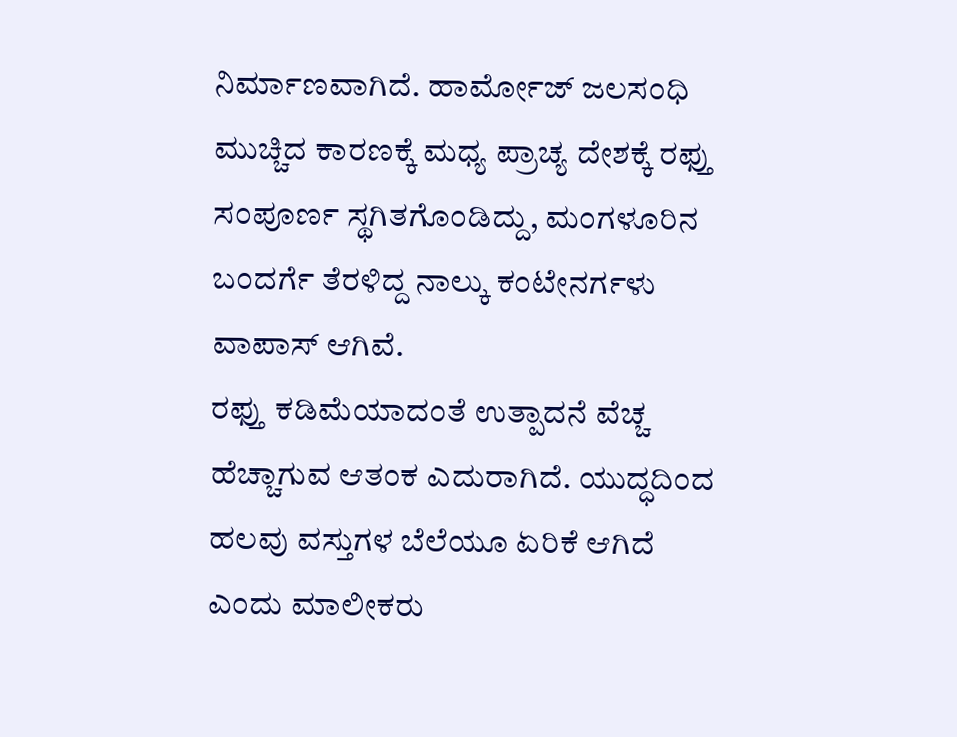ನಿರ್ಮಾಣವಾಗಿದೆ. ಹಾರ್ಮೋಜ್ ಜಲಸಂಧಿ ಮುಚ್ಚಿದ ಕಾರಣಕ್ಕೆ ಮಧ್ಯ ಪ್ರಾಚ್ಯ ದೇಶಕ್ಕೆ ರಫ್ತು ಸಂಪೂರ್ಣ ಸ್ಥಗಿತಗೊಂಡಿದ್ದು, ಮಂಗಳೂರಿನ ಬಂದರ್ಗೆ ತೆರಳಿದ್ದ ನಾಲ್ಕು ಕಂಟೇನರ್ಗಳು ವಾಪಾಸ್ ಆಗಿವೆ.
ರಫ್ತು ಕಡಿಮೆಯಾದಂತೆ ಉತ್ಪಾದನೆ ವೆಚ್ಚ ಹೆಚ್ಚಾಗುವ ಆತಂಕ ಎದುರಾಗಿದೆ. ಯುದ್ಧದಿಂದ ಹಲವು ವಸ್ತುಗಳ ಬೆಲೆಯೂ ಏರಿಕೆ ಆಗಿದೆ ಎಂದು ಮಾಲೀಕರು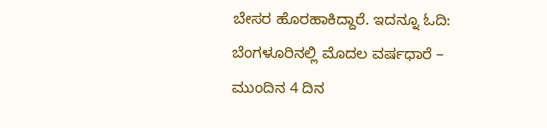ಬೇಸರ ಹೊರಹಾಕಿದ್ದಾರೆ. ಇದನ್ನೂ ಓದಿ: ಬೆಂಗಳೂರಿನಲ್ಲಿ ಮೊದಲ ವರ್ಷಧಾರೆ – ಮುಂದಿನ 4 ದಿನ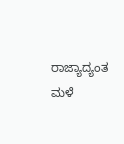ರಾಜ್ಯಾದ್ಯಂತ ಮಳೆ